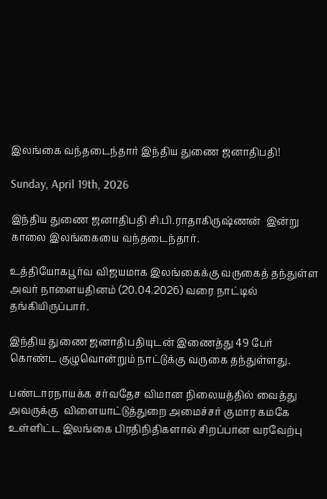இலங்கை வந்தடைந்தார் இந்திய துணை ஜனாதிபதி!

Sunday, April 19th, 2026

இந்திய துணை ஜனாதிபதி சி.பி.ராதாகிருஷ்ணன்  இன்று காலை இலங்கையை வந்தடைந்தார்.

உத்தியோகபூர்வ விஜயமாக இலங்கைக்கு வருகைத் தந்துள்ள அவர் நாளையதினம் (20.04.2026) வரை நாட்டில் தங்கியிருப்பார்.

இந்திய துணை ஜனாதிபதியுடன் இணைத்து 49 பேர் கொண்ட குழுவொன்றும் நாட்டுக்கு வருகை தந்துள்ளது.

பண்டாரநாயக்க சர்வதேச விமான நிலையத்தில் வைத்து அவருக்கு  விளையாட்டுத்துறை அமைச்சர் குமார கமகே உள்ளிட்ட இலங்கை பிரதிநிதிகளால் சிறப்பான வரவேற்பு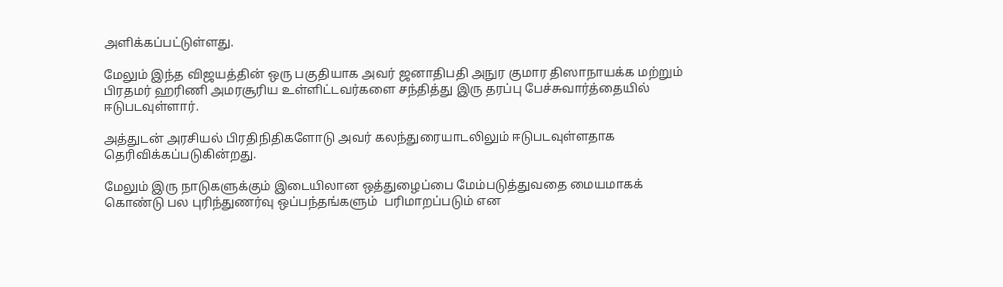அளிக்கப்பட்டுள்ளது.

மேலும் இந்த விஜயத்தின் ஒரு பகுதியாக அவர் ஜனாதிபதி அநுர குமார திஸாநாயக்க மற்றும் பிரதமர் ஹரிணி அமரசூரிய உள்ளிட்டவர்களை சந்தித்து இரு தரப்பு பேச்சுவார்த்தையில் ஈடுபடவுள்ளார்.

அத்துடன் அரசியல் பிரதிநிதிகளோடு அவர் கலந்துரையாடலிலும் ஈடுபடவுள்ளதாக தெரிவிக்கப்படுகின்றது.

மேலும் இரு நாடுகளுக்கும் இடையிலான ஒத்துழைப்பை மேம்படுத்துவதை மையமாகக் கொண்டு பல புரிந்துணர்வு ஒப்பந்தங்களும்  பரிமாறப்படும் என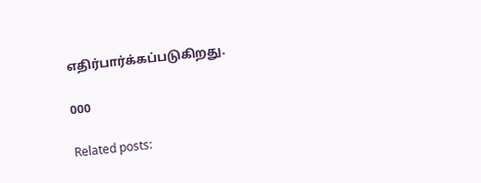எதிர்பார்க்கப்படுகிறது.

000

Related posts: